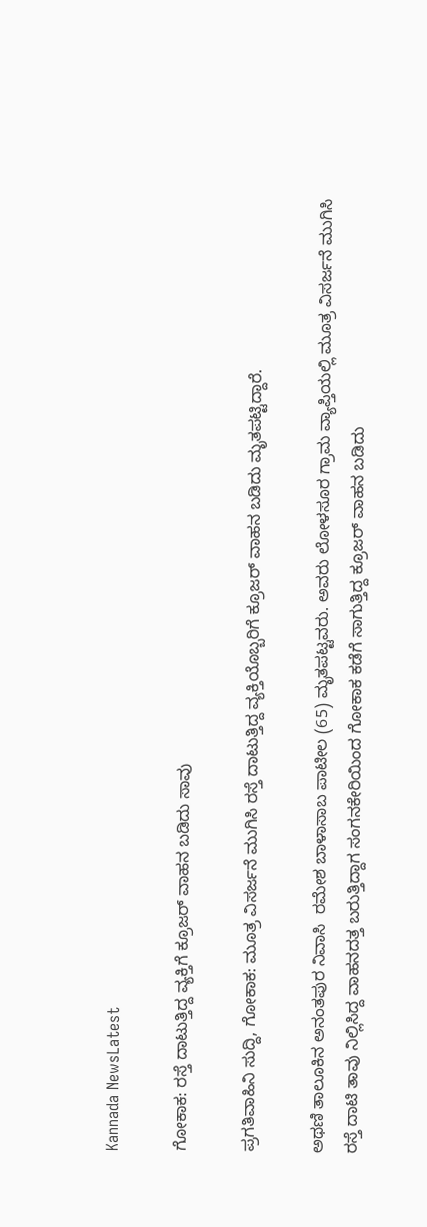Kannada NewsLatest

ಗೋಕಾಕ: ರಸ್ತೆ ದಾಟುತ್ತಿದ್ದ ವ್ಯಕ್ತಿಗೆ ಕ್ರೂಜರ್ ವಾಹನ ಬಡಿದು ಸಾವು

ಪ್ರಗತಿವಾಹಿನಿ ಸುದ್ದಿ, ಗೋಕಾಕ: ಮೂತ್ರ ವಿಸರ್ಜನೆ ಮುಗಿಸಿ ರಸ್ತೆ ದಾಟುತ್ತಿದ್ದ ವ್ಯಕ್ತಿಯೊಬ್ಬರಿಗೆ ಕ್ರೂಜರ್ ವಾಹನ ಬಡಿದು ಮೃತಪಟ್ಟಿದ್ದಾರೆ.

ಅಥಣಿ ತಾಲೂಕಿನ ಅನಂತಪುರ ನಿವಾಸಿ  ರಮೇಶ ಬಾಳಾಸಾಬ ಪಾಟೀಲ (65) ಮೃತಪಟ್ಟವರು. ಅವರು ಲೋಳಸೂರ ಗ್ರಾಮ ವ್ಯಾಪ್ತಿಯಲ್ಲಿ ಮೂತ್ರ ವಿಸರ್ಜನೆ ಮುಗಿಸಿ ರಸ್ತೆ ದಾಟಿ ತಾವು ನಿಲ್ಲಿಸಿದ್ದ ವಾಹನದತ್ತ ಬರುತ್ತಿದ್ದಾಗ ಸಂಗನಕೇರಿಯಿಂದ ಗೋಕಾಕ ಕಡೆಗೆ ಸಾಗುತ್ತಿದ್ದ ಕ್ರೂಜರ್ ವಾಹನ ಬಡಿದು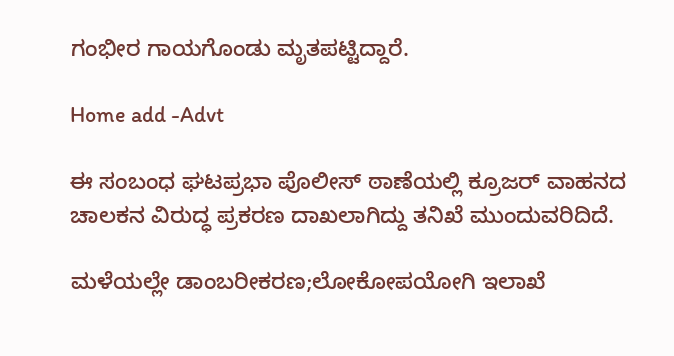ಗಂಭೀರ ಗಾಯಗೊಂಡು ಮೃತಪಟ್ಟಿದ್ದಾರೆ.

Home add -Advt

ಈ ಸಂಬಂಧ ಘಟಪ್ರಭಾ ಪೊಲೀಸ್ ಠಾಣೆಯಲ್ಲಿ ಕ್ರೂಜರ್ ವಾಹನದ ಚಾಲಕನ ವಿರುದ್ಧ ಪ್ರಕರಣ ದಾಖಲಾಗಿದ್ದು ತನಿಖೆ ಮುಂದುವರಿದಿದೆ.

ಮಳೆಯಲ್ಲೇ ಡಾಂಬರೀಕರಣ;ಲೋಕೋಪಯೋಗಿ ಇಲಾಖೆ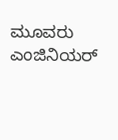ಮೂವರು ಎಂಜಿನಿಯರ್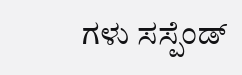ಗಳು ಸಸ್ಪೆಂಡ್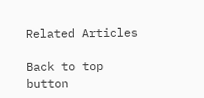Related Articles

Back to top button